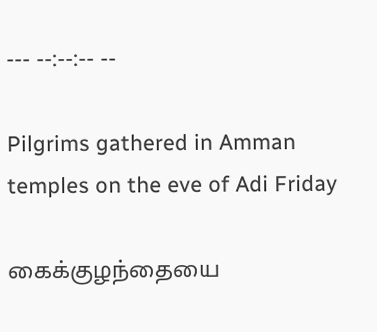--- --:--:-- --

Pilgrims gathered in Amman temples on the eve of Adi Friday

கைக்குழந்தையை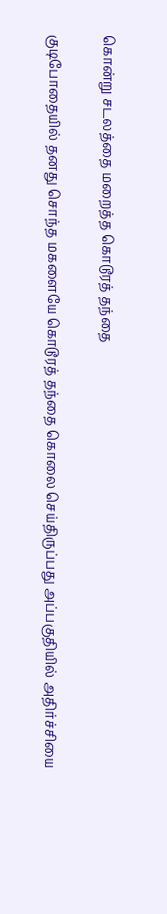கொன்று சடலத்தை மறைத்த கொடூரத் தந்தை

குடிபோதையில் தனது சொந்த மகளையே கொடூரத் தந்தை கொலை செய்திருப்பது அப்பகுதியில் அதிர்ச்சியை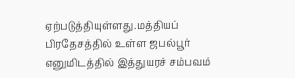ஏற்படுத்தியுள்ளது.மத்தியப் பிரதேசத்தில் உள்ள ஜபல்பூர் எனுமிடத்தில் இத்துயரச் சம்பவம்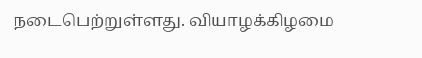நடைபெற்றுள்ளது. வியாழக்கிழமை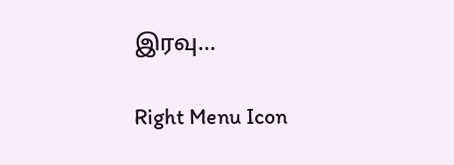இரவு...

Right Menu Icon